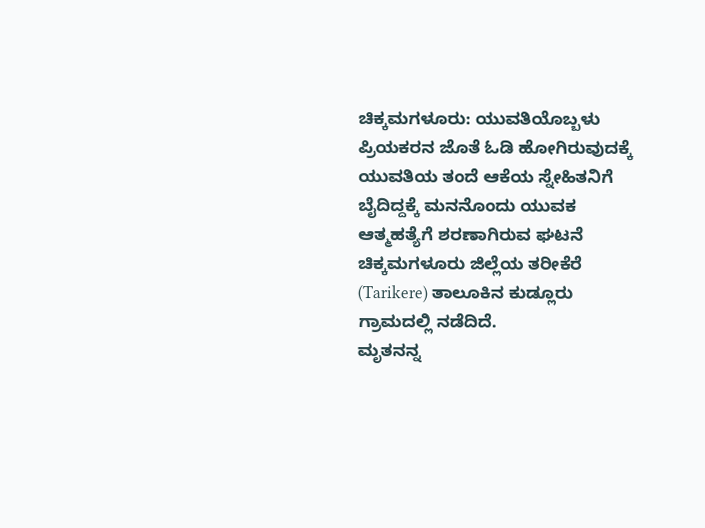ಚಿಕ್ಕಮಗಳೂರು: ಯುವತಿಯೊಬ್ಬಳು ಪ್ರಿಯಕರನ ಜೊತೆ ಓಡಿ ಹೋಗಿರುವುದಕ್ಕೆ ಯುವತಿಯ ತಂದೆ ಆಕೆಯ ಸ್ನೇಹಿತನಿಗೆ ಬೈದಿದ್ದಕ್ಕೆ ಮನನೊಂದು ಯುವಕ ಆತ್ಮಹತ್ಯೆಗೆ ಶರಣಾಗಿರುವ ಘಟನೆ ಚಿಕ್ಕಮಗಳೂರು ಜಿಲ್ಲೆಯ ತರೀಕೆರೆ (Tarikere) ತಾಲೂಕಿನ ಕುಡ್ಲೂರು ಗ್ರಾಮದಲ್ಲಿ ನಡೆದಿದೆ.
ಮೃತನನ್ನ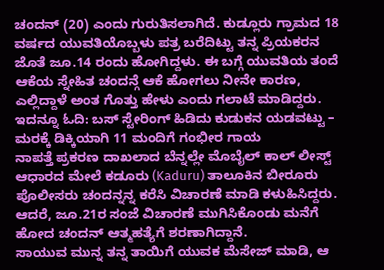ಚಂದನ್ (20) ಎಂದು ಗುರುತಿಸಲಾಗಿದೆ. ಕುಡ್ಲೂರು ಗ್ರಾಮದ 18 ವರ್ಷದ ಯುವತಿಯೊಬ್ಬಳು ಪತ್ರ ಬರೆದಿಟ್ಟು ತನ್ನ ಪ್ರಿಯಕರನ ಜೊತೆ ಜೂ.14 ರಂದು ಹೋಗಿದ್ದಳು. ಈ ಬಗ್ಗೆ ಯುವತಿಯ ತಂದೆ ಆಕೆಯ ಸ್ನೇಹಿತ ಚಂದನ್ಗೆ ಆಕೆ ಹೋಗಲು ನೀನೇ ಕಾರಣ, ಎಲ್ಲಿದ್ದಾಳೆ ಅಂತ ಗೊತ್ತು ಹೇಳು ಎಂದು ಗಲಾಟೆ ಮಾಡಿದ್ದರು. ಇದನ್ನೂ ಓದಿ: ಬಸ್ ಸ್ಟೇರಿಂಗ್ ಹಿಡಿದು ಕುಡುಕನ ಯಡವಟ್ಟು – ಮರಕ್ಕೆ ಡಿಕ್ಕಿಯಾಗಿ 11 ಮಂದಿಗೆ ಗಂಭೀರ ಗಾಯ
ನಾಪತ್ತೆ ಪ್ರಕರಣ ದಾಖಲಾದ ಬೆನ್ನಲ್ಲೇ ಮೊಬೈಲ್ ಕಾಲ್ ಲೀಸ್ಟ್ ಆಧಾರದ ಮೇಲೆ ಕಡೂರು (Kaduru) ತಾಲೂಕಿನ ಬೀರೂರು ಪೊಲೀಸರು ಚಂದನ್ನನ್ನ ಕರೆಸಿ ವಿಚಾರಣೆ ಮಾಡಿ ಕಳುಹಿಸಿದ್ದರು. ಆದರೆ, ಜೂ.21ರ ಸಂಜೆ ವಿಚಾರಣೆ ಮುಗಿಸಿಕೊಂಡು ಮನೆಗೆ ಹೋದ ಚಂದನ್ ಆತ್ಮಹತ್ಯೆಗೆ ಶರಣಾಗಿದ್ದಾನೆ.
ಸಾಯುವ ಮುನ್ನ ತನ್ನ ತಾಯಿಗೆ ಯುವಕ ಮೆಸೇಜ್ ಮಾಡಿ, ಆ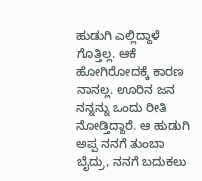ಹುಡುಗಿ ಎಲ್ಲಿದ್ದಾಳೆ ಗೊತ್ತಿಲ್ಲ. ಆಕೆ ಹೋಗಿರೋದಕ್ಕೆ ಕಾರಣ ನಾನಲ್ಲ. ಊರಿನ ಜನ ನನ್ನನ್ನು ಒಂದು ರೀತಿ ನೋಡ್ತಿದ್ದಾರೆ. ಆ ಹುಡುಗಿ ಅಪ್ಪ ನನಗೆ ತುಂಬಾ ಬೈದ್ರು, ನನಗೆ ಬದುಕಲು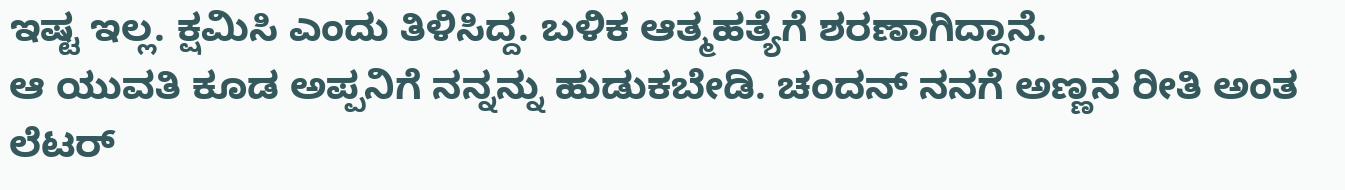ಇಷ್ಟ ಇಲ್ಲ. ಕ್ಷಮಿಸಿ ಎಂದು ತಿಳಿಸಿದ್ದ. ಬಳಿಕ ಆತ್ಮಹತ್ಯೆಗೆ ಶರಣಾಗಿದ್ದಾನೆ.
ಆ ಯುವತಿ ಕೂಡ ಅಪ್ಪನಿಗೆ ನನ್ನನ್ನು ಹುಡುಕಬೇಡಿ. ಚಂದನ್ ನನಗೆ ಅಣ್ಣನ ರೀತಿ ಅಂತ ಲೆಟರ್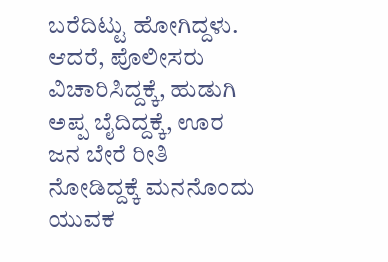ಬರೆದಿಟ್ಟು ಹೋಗಿದ್ದಳು. ಆದರೆ, ಪೊಲೀಸರು ವಿಚಾರಿಸಿದ್ದಕ್ಕೆ, ಹುಡುಗಿ ಅಪ್ಪ ಬೈದಿದ್ದಕ್ಕೆ, ಊರ ಜನ ಬೇರೆ ರೀತಿ ನೋಡಿದ್ದಕ್ಕೆ ಮನನೊಂದು ಯುವಕ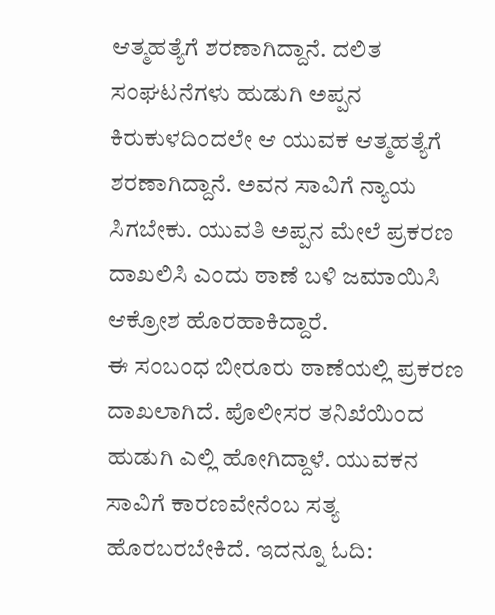ಆತ್ಮಹತ್ಯೆಗೆ ಶರಣಾಗಿದ್ದಾನೆ. ದಲಿತ ಸಂಘಟನೆಗಳು ಹುಡುಗಿ ಅಪ್ಪನ ಕಿರುಕುಳದಿಂದಲೇ ಆ ಯುವಕ ಆತ್ಮಹತ್ಯೆಗೆ ಶರಣಾಗಿದ್ದಾನೆ. ಅವನ ಸಾವಿಗೆ ನ್ಯಾಯ ಸಿಗಬೇಕು. ಯುವತಿ ಅಪ್ಪನ ಮೇಲೆ ಪ್ರಕರಣ ದಾಖಲಿಸಿ ಎಂದು ಠಾಣೆ ಬಳಿ ಜಮಾಯಿಸಿ ಆಕ್ರೋಶ ಹೊರಹಾಕಿದ್ದಾರೆ.
ಈ ಸಂಬಂಧ ಬೀರೂರು ಠಾಣೆಯಲ್ಲಿ ಪ್ರಕರಣ ದಾಖಲಾಗಿದೆ. ಪೊಲೀಸರ ತನಿಖೆಯಿಂದ ಹುಡುಗಿ ಎಲ್ಲಿ ಹೋಗಿದ್ದಾಳೆ. ಯುವಕನ ಸಾವಿಗೆ ಕಾರಣವೇನೆಂಬ ಸತ್ಯ ಹೊರಬರಬೇಕಿದೆ. ಇದನ್ನೂ ಓದಿ: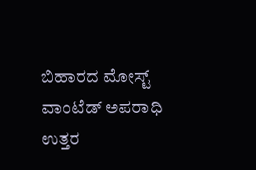ಬಿಹಾರದ ಮೋಸ್ಟ್ ವಾಂಟೆಡ್ ಅಪರಾಧಿ ಉತ್ತರ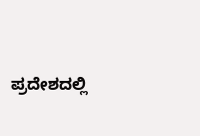ಪ್ರದೇಶದಲ್ಲಿ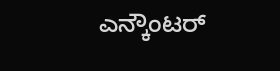ಎನ್ಕೌಂಟರ್